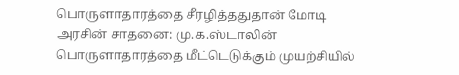பொருளாதாரத்தை சீரழித்ததுதான் மோடி அரசின் சாதனை: மு.க.ஸ்டாலின்
பொருளாதாரத்தை மீட்டெடுக்கும் முயற்சியில்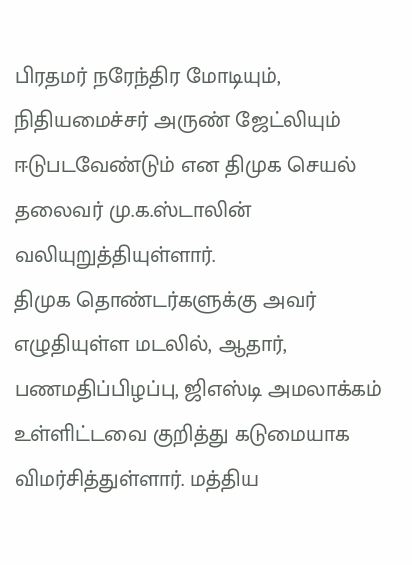பிரதமர் நரேந்திர மோடியும், நிதியமைச்சர் அருண் ஜேட்லியும் ஈடுபடவேண்டும் என திமுக செயல் தலைவர் மு.க.ஸ்டாலின் வலியுறுத்தியுள்ளார்.
திமுக தொண்டர்களுக்கு அவர் எழுதியுள்ள மடலில், ஆதார், பணமதிப்பிழப்பு, ஜிஎஸ்டி அமலாக்கம் உள்ளிட்டவை குறித்து கடுமையாக விமர்சித்துள்ளார். மத்திய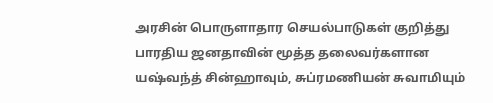அரசின் பொருளாதார செயல்பாடுகள் குறித்து பாரதிய ஜனதாவின் மூத்த தலைவர்களான யஷ்வந்த் சின்ஹாவும், சுப்ரமணியன் சுவாமியும்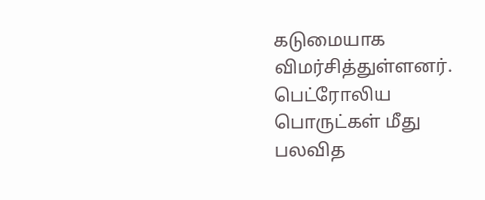கடுமையாக விமர்சித்துள்ளனர். பெட்ரோலிய பொருட்கள் மீது பலவித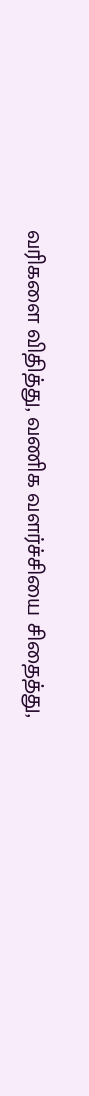வரிகளை விதித்து, வணிக வளர்ச்சியை சிதைத்து,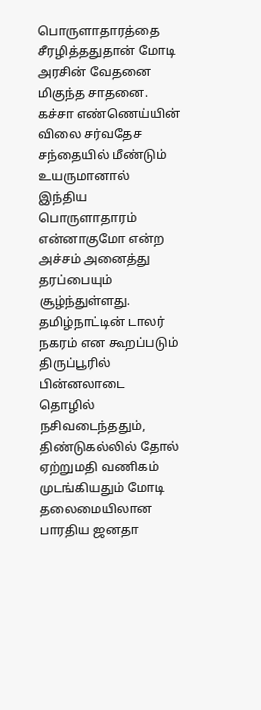பொருளாதாரத்தை சீரழித்ததுதான் மோடி அரசின் வேதனை மிகுந்த சாதனை.
கச்சா எண்ணெய்யின் விலை சர்வதேச சந்தையில் மீண்டும் உயருமானால் இந்திய பொருளாதாரம் என்னாகுமோ என்ற அச்சம் அனைத்து தரப்பையும் சூழ்ந்துள்ளது. தமிழ்நாட்டின் டாலர் நகரம் என கூறப்படும் திருப்பூரில் பின்னலாடை தொழில் நசிவடைந்ததும், திண்டுகல்லில் தோல் ஏற்றுமதி வணிகம் முடங்கியதும் மோடி தலைமையிலான பாரதிய ஜனதா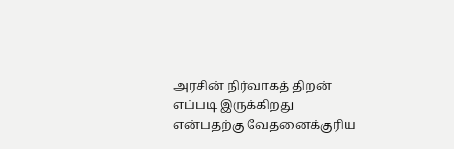அரசின் நிர்வாகத் திறன் எப்படி இருக்கிறது என்பதற்கு வேதனைக்குரிய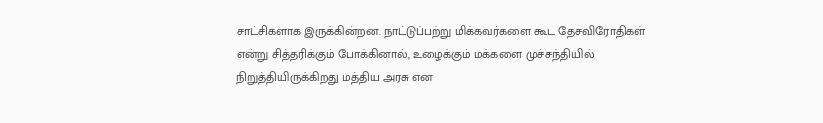சாட்சிகளாக இருக்கின்றன. நாட்டுப்பற்று மிக்கவர்களை கூட தேசவிரோதிகள் என்று சித்தரிக்கும் போக்கினால், உழைக்கும் மக்களை முச்சந்தியில் நிறுத்தியிருக்கிறது மத்திய அரசு என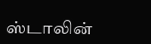ஸ்டாலின்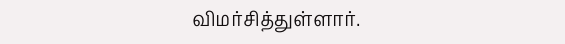விமர்சித்துள்ளார்.